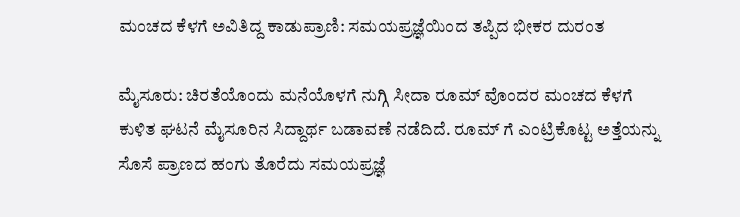ಮಂಚದ ಕೆಳಗೆ ಅವಿತಿದ್ದ ಕಾಡುಪ್ರಾಣಿ: ಸಮಯಪ್ರಜ್ಞೆಯಿಂದ ತಪ್ಪಿದ ಭೀಕರ ದುರಂತ

ಮೈಸೂರು: ಚಿರತೆಯೊಂದು ಮನೆಯೊಳಗೆ ನುಗ್ಗಿ ಸೀದಾ ರೂಮ್ ವೊಂದರ ಮಂಚದ ಕೆಳಗೆ ಕುಳಿತ ಘಟನೆ ಮೈಸೂರಿನ ಸಿದ್ದಾರ್ಥ ಬಡಾವಣೆ ನಡೆದಿದೆ. ರೂಮ್ ಗೆ ಎಂಟ್ರಿಕೊಟ್ಟ ಅತ್ತೆಯನ್ನು ಸೊಸೆ ಪ್ರಾಣದ ಹಂಗು ತೊರೆದು ಸಮಯಪ್ರಜ್ಞೆ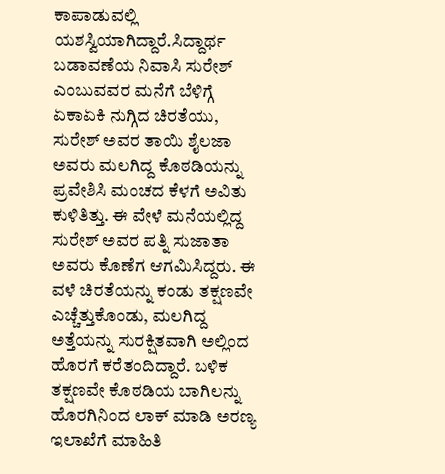ಕಾಪಾಡುವಲ್ಲಿ ಯಶಸ್ವಿಯಾಗಿದ್ದಾರೆ.ಸಿದ್ದಾರ್ಥ ಬಡಾವಣೆಯ ನಿವಾಸಿ ಸುರೇಶ್ ಎಂಬುವವರ ಮನೆಗೆ ಬೆಳಿಗ್ಗೆ ಏಕಾಏಕಿ ನುಗ್ಗಿದ ಚಿರತೆಯು, ಸುರೇಶ್ ಅವರ ತಾಯಿ ಶೈಲಜಾ ಅವರು ಮಲಗಿದ್ದ ಕೊಠಡಿಯನ್ನು ಪ್ರವೇಶಿಸಿ ಮಂಚದ ಕೆಳಗೆ ಅವಿತು ಕುಳಿತಿತ್ತು. ಈ ವೇಳೆ ಮನೆಯಲ್ಲಿದ್ದ ಸುರೇಶ್ ಅವರ ಪತ್ನಿ ಸುಜಾತಾ ಅವರು ಕೊಣೆಗ ಆಗಮಿಸಿದ್ದರು. ಈ ವಳೆ ಚಿರತೆಯನ್ನು ಕಂಡು ತಕ್ಷಣವೇ ಎಚ್ಚೆತ್ತುಕೊಂಡು, ಮಲಗಿದ್ದ ಅತ್ತೆಯನ್ನು ಸುರಕ್ಷಿತವಾಗಿ ಅಲ್ಲಿಂದ ಹೊರಗೆ ಕರೆತಂದಿದ್ದಾರೆ. ಬಳಿಕ ತಕ್ಷಣವೇ ಕೊಠಡಿಯ ಬಾಗಿಲನ್ನು ಹೊರಗಿನಿಂದ ಲಾಕ್ ಮಾಡಿ ಅರಣ್ಯ ಇಲಾಖೆಗೆ ಮಾಹಿತಿ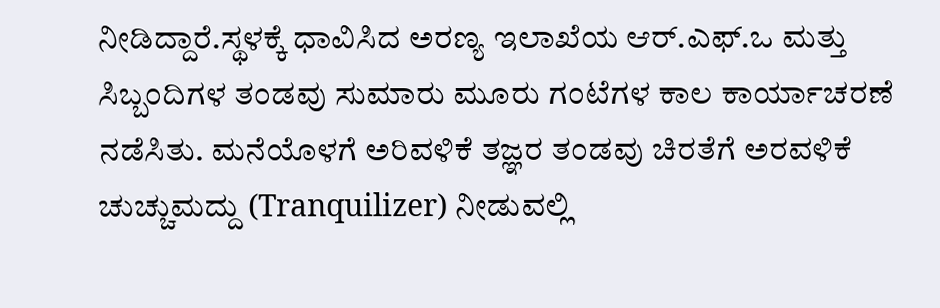ನೀಡಿದ್ದಾರೆ.ಸ್ಥಳಕ್ಕೆ ಧಾವಿಸಿದ ಅರಣ್ಯ ಇಲಾಖೆಯ ಆರ್.ಎಫ್.ಒ ಮತ್ತು ಸಿಬ್ಬಂದಿಗಳ ತಂಡವು ಸುಮಾರು ಮೂರು ಗಂಟೆಗಳ ಕಾಲ ಕಾರ್ಯಾಚರಣೆ ನಡೆಸಿತು. ಮನೆಯೊಳಗೆ ಅರಿವಳಿಕೆ ತಜ್ಞರ ತಂಡವು ಚಿರತೆಗೆ ಅರವಳಿಕೆ ಚುಚ್ಚುಮದ್ದು (Tranquilizer) ನೀಡುವಲ್ಲಿ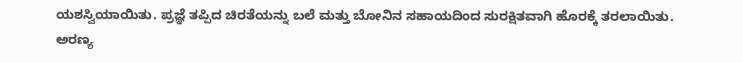ಯಶಸ್ವಿಯಾಯಿತು. ಪ್ರಜ್ಞೆ ತಪ್ಪಿದ ಚಿರತೆಯನ್ನು ಬಲೆ ಮತ್ತು ಬೋನಿನ ಸಹಾಯದಿಂದ ಸುರಕ್ಷಿತವಾಗಿ ಹೊರಕ್ಕೆ ತರಲಾಯಿತು.
ಅರಣ್ಯ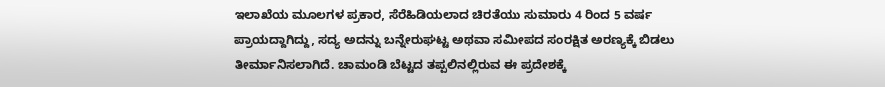ಇಲಾಖೆಯ ಮೂಲಗಳ ಪ್ರಕಾರ, ಸೆರೆಹಿಡಿಯಲಾದ ಚಿರತೆಯು ಸುಮಾರು 4 ರಿಂದ 5 ವರ್ಷ ಪ್ರಾಯದ್ದಾಗಿದ್ದು, ಸದ್ಯ ಅದನ್ನು ಬನ್ನೇರುಘಟ್ಟ ಅಥವಾ ಸಮೀಪದ ಸಂರಕ್ಷಿತ ಅರಣ್ಯಕ್ಕೆ ಬಿಡಲು ತೀರ್ಮಾನಿಸಲಾಗಿದೆ. ಚಾಮಂಡಿ ಬೆಟ್ಟದ ತಪ್ಪಲಿನಲ್ಲಿರುವ ಈ ಪ್ರದೇಶಕ್ಕೆ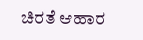ಚಿರತೆ ಆಹಾರ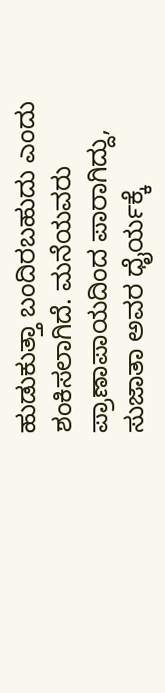ಹುಡುಕುತ್ತಾ ಬಂದಿರಬಹುದು ಎಂದು ಶಂಕಿಸಲಾಗಿದೆ. ಮನೆಯವರು ಪ್ರಾಣಾಪಾಯದಿಂದ ಪಾರಾಗಿದ್ದು, ಸುಜಾತಾ ಅವರ ಧೈರ್ಯಕ್ಕೆ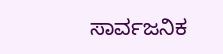ಸಾರ್ವಜನಿಕ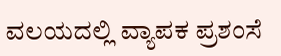ವಲಯದಲ್ಲಿ ವ್ಯಾಪಕ ಪ್ರಶಂಸೆ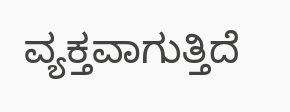ವ್ಯಕ್ತವಾಗುತ್ತಿದೆ